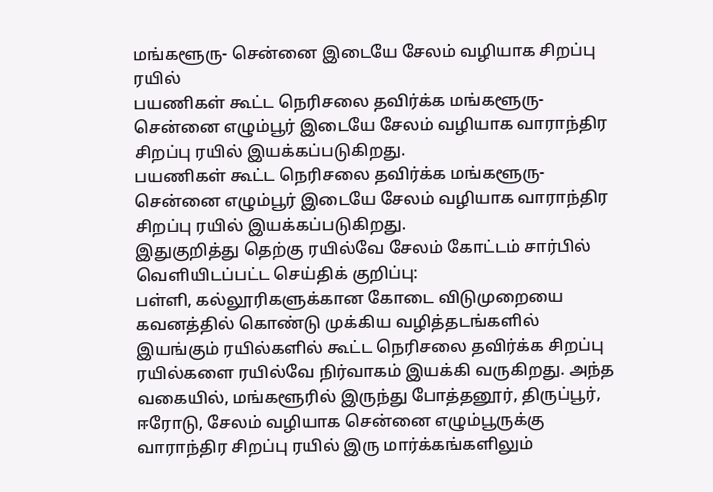மங்களூரு- சென்னை இடையே சேலம் வழியாக சிறப்பு ரயில்
பயணிகள் கூட்ட நெரிசலை தவிர்க்க மங்களூரு- சென்னை எழும்பூர் இடையே சேலம் வழியாக வாராந்திர சிறப்பு ரயில் இயக்கப்படுகிறது.
பயணிகள் கூட்ட நெரிசலை தவிர்க்க மங்களூரு- சென்னை எழும்பூர் இடையே சேலம் வழியாக வாராந்திர சிறப்பு ரயில் இயக்கப்படுகிறது.
இதுகுறித்து தெற்கு ரயில்வே சேலம் கோட்டம் சார்பில் வெளியிடப்பட்ட செய்திக் குறிப்பு:
பள்ளி, கல்லூரிகளுக்கான கோடை விடுமுறையை கவனத்தில் கொண்டு முக்கிய வழித்தடங்களில் இயங்கும் ரயில்களில் கூட்ட நெரிசலை தவிர்க்க சிறப்பு ரயில்களை ரயில்வே நிர்வாகம் இயக்கி வருகிறது. அந்த வகையில், மங்களூரில் இருந்து போத்தனூர், திருப்பூர், ஈரோடு, சேலம் வழியாக சென்னை எழும்பூருக்கு வாராந்திர சிறப்பு ரயில் இரு மார்க்கங்களிலும்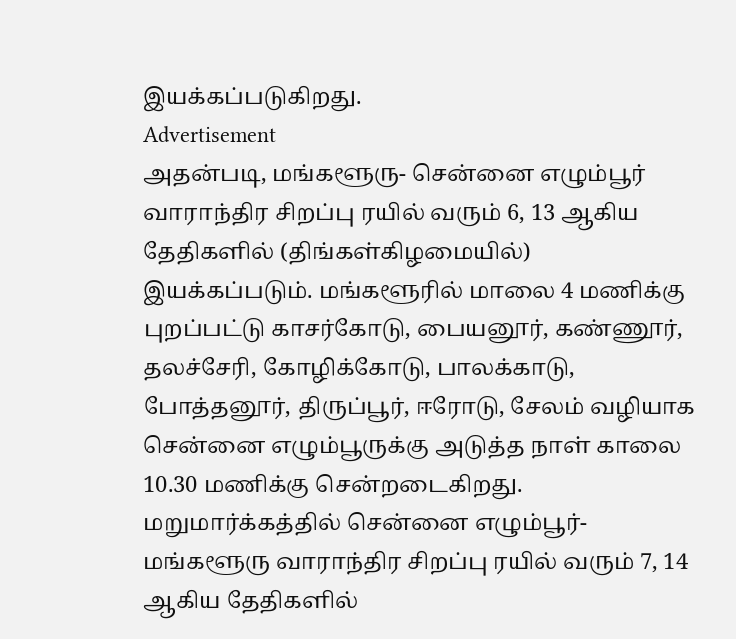இயக்கப்படுகிறது.
Advertisement
அதன்படி, மங்களூரு- சென்னை எழும்பூர் வாராந்திர சிறப்பு ரயில் வரும் 6, 13 ஆகிய தேதிகளில் (திங்கள்கிழமையில்) இயக்கப்படும். மங்களூரில் மாலை 4 மணிக்கு புறப்பட்டு காசர்கோடு, பையனூர், கண்ணூர், தலச்சேரி, கோழிக்கோடு, பாலக்காடு, போத்தனூர், திருப்பூர், ஈரோடு, சேலம் வழியாக சென்னை எழும்பூருக்கு அடுத்த நாள் காலை 10.30 மணிக்கு சென்றடைகிறது.
மறுமார்க்கத்தில் சென்னை எழும்பூர்- மங்களூரு வாராந்திர சிறப்பு ரயில் வரும் 7, 14 ஆகிய தேதிகளில்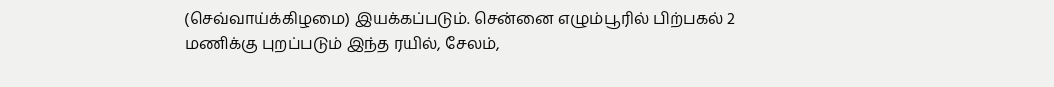(செவ்வாய்க்கிழமை) இயக்கப்படும். சென்னை எழும்பூரில் பிற்பகல் 2 மணிக்கு புறப்படும் இந்த ரயில், சேலம்,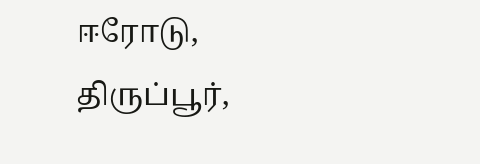ஈரோடு, திருப்பூர்,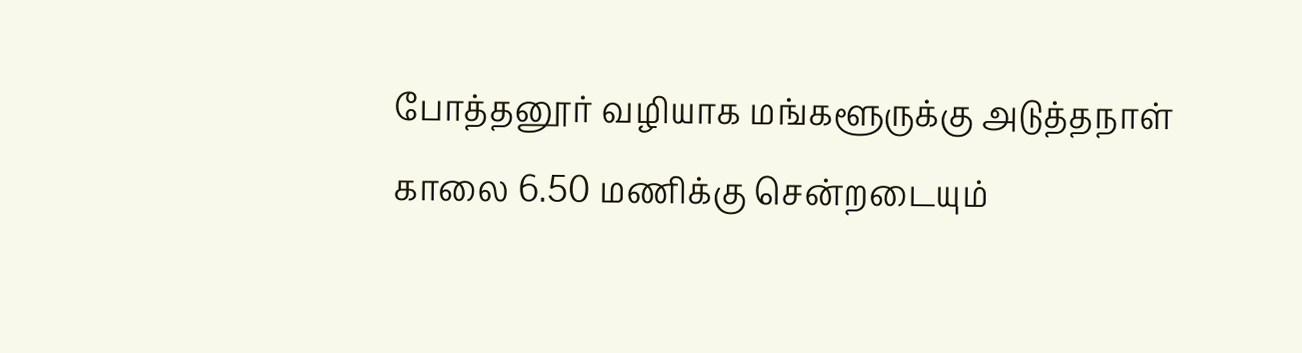போத்தனூர் வழியாக மங்களூருக்கு அடுத்தநாள் காலை 6.50 மணிக்கு சென்றடையும்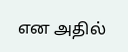என அதில்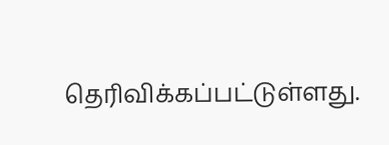தெரிவிக்கப்பட்டுள்ளது.